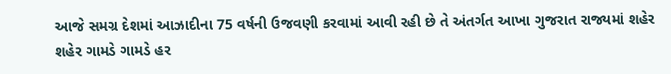આજે સમગ્ર દેશમાં આઝાદીના 75 વર્ષની ઉજવણી કરવામાં આવી રહી છે તે અંતર્ગત આખા ગુજરાત રાજ્યમાં શહેર શહેર ગામડે ગામડે હર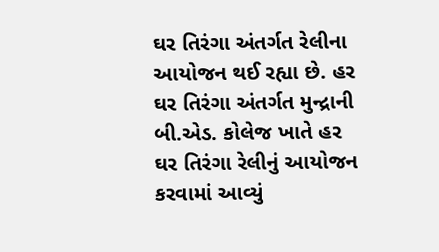ઘર તિરંગા અંતર્ગત રેલીના આયોજન થઈ રહ્યા છે. હર ઘર તિરંગા અંતર્ગત મુન્દ્રાની બી.એડ. કોલેજ ખાતે હર ઘર તિરંગા રેલીનું આયોજન કરવામાં આવ્યું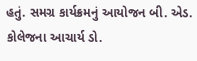હતું. સમગ્ર કાર્યક્રમનું આયોજન બી. એડ. કોલેજના આચાર્ય ડો.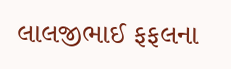લાલજીભાઈ ફફલના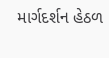માર્ગદર્શન હેઠળ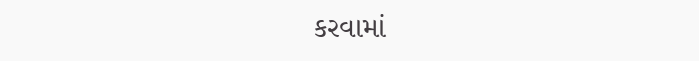કરવામાં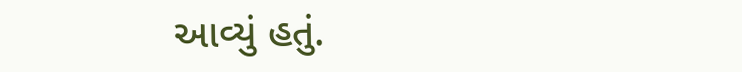આવ્યું હતું.